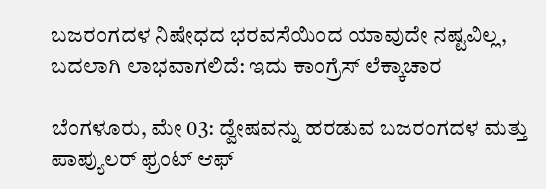ಬಜರಂಗದಳ ನಿಷೇಧದ ಭರವಸೆಯಿಂದ ಯಾವುದೇ ನಷ್ಟವಿಲ್ಲ, ಬದಲಾಗಿ ಲಾಭವಾಗಲಿದೆ: ಇದು ಕಾಂಗ್ರೆಸ್ ಲೆಕ್ಕಾಚಾರ

ಬೆಂಗಳೂರು, ಮೇ 03: ದ್ವೇಷವನ್ನು ಹರಡುವ ಬಜರಂಗದಳ ಮತ್ತು ಪಾಪ್ಯುಲರ್ ಫ್ರಂಟ್ ಆಫ್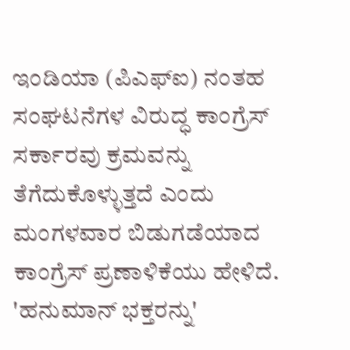ಇಂಡಿಯಾ (ಪಿಎಫ್‌ಐ) ನಂತಹ ಸಂಘಟನೆಗಳ ವಿರುದ್ಧ ಕಾಂಗ್ರೆಸ್ ಸರ್ಕಾರವು ಕ್ರಮವನ್ನು ತೆಗೆದುಕೊಳ್ಳುತ್ತದೆ ಎಂದು ಮಂಗಳವಾರ ಬಿಡುಗಡೆಯಾದ ಕಾಂಗ್ರೆಸ್ ಪ್ರಣಾಳಿಕೆಯು ಹೇಳಿದೆ. 'ಹನುಮಾನ್ ಭಕ್ತರನ್ನು'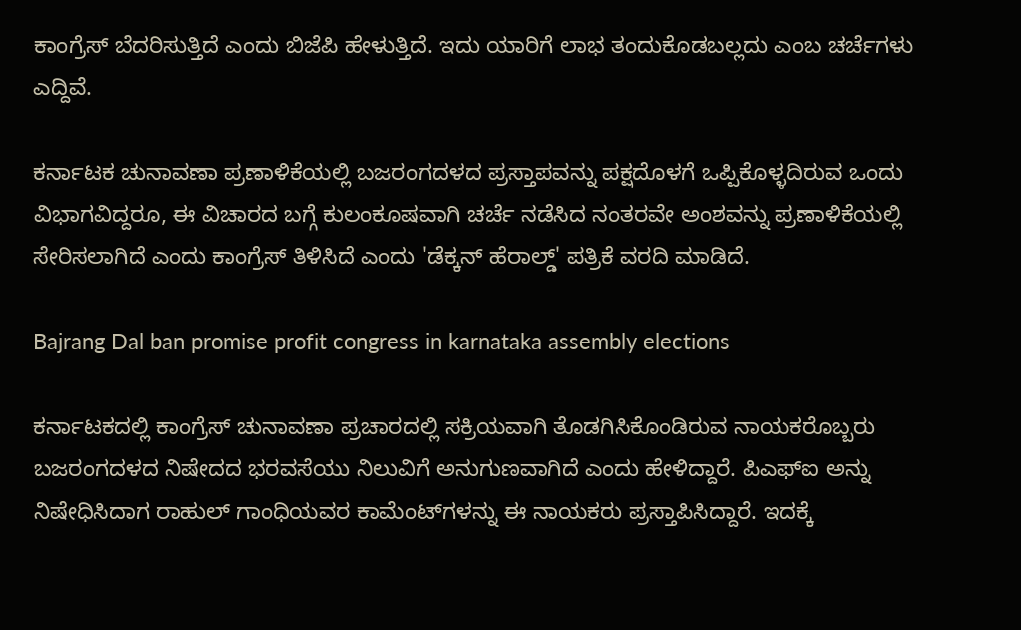ಕಾಂಗ್ರೆಸ್‌ ಬೆದರಿಸುತ್ತಿದೆ ಎಂದು ಬಿಜೆಪಿ ಹೇಳುತ್ತಿದೆ. ಇದು ಯಾರಿಗೆ ಲಾಭ ತಂದುಕೊಡಬಲ್ಲದು ಎಂಬ ಚರ್ಚೆಗಳು ಎದ್ದಿವೆ.

ಕರ್ನಾಟಕ ಚುನಾವಣಾ ಪ್ರಣಾಳಿಕೆಯಲ್ಲಿ ಬಜರಂಗದಳದ ಪ್ರಸ್ತಾಪವನ್ನು ಪಕ್ಷದೊಳಗೆ ಒಪ್ಪಿಕೊಳ್ಳದಿರುವ ಒಂದು ವಿಭಾಗವಿದ್ದರೂ, ಈ ವಿಚಾರದ ಬಗ್ಗೆ ಕುಲಂಕೂಷವಾಗಿ ಚರ್ಚೆ ನಡೆಸಿದ ನಂತರವೇ ಅಂಶವನ್ನು ಪ್ರಣಾಳಿಕೆಯಲ್ಲಿ ಸೇರಿಸಲಾಗಿದೆ ಎಂದು ಕಾಂಗ್ರೆಸ್‌ ತಿಳಿಸಿದೆ ಎಂದು 'ಡೆಕ್ಕನ್‌ ಹೆರಾಲ್ಡ್‌' ಪತ್ರಿಕೆ ವರದಿ ಮಾಡಿದೆ.

Bajrang Dal ban promise profit congress in karnataka assembly elections

ಕರ್ನಾಟಕದಲ್ಲಿ ಕಾಂಗ್ರೆಸ್ ಚುನಾವಣಾ ಪ್ರಚಾರದಲ್ಲಿ ಸಕ್ರಿಯವಾಗಿ ತೊಡಗಿಸಿಕೊಂಡಿರುವ ನಾಯಕರೊಬ್ಬರು ಬಜರಂಗದಳದ ನಿಷೇದದ ಭರವಸೆಯು ನಿಲುವಿಗೆ ಅನುಗುಣವಾಗಿದೆ ಎಂದು ಹೇಳಿದ್ದಾರೆ. ಪಿಎಫ್‌ಐ ಅನ್ನು ನಿಷೇಧಿಸಿದಾಗ ರಾಹುಲ್ ಗಾಂಧಿಯವರ ಕಾಮೆಂಟ್‌ಗಳನ್ನು ಈ ನಾಯಕರು ಪ್ರಸ್ತಾಪಿಸಿದ್ದಾರೆ. ಇದಕ್ಕೆ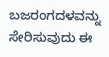ಬಜರಂಗದಳವನ್ನು ಸೇರಿಸುವುದು ಈ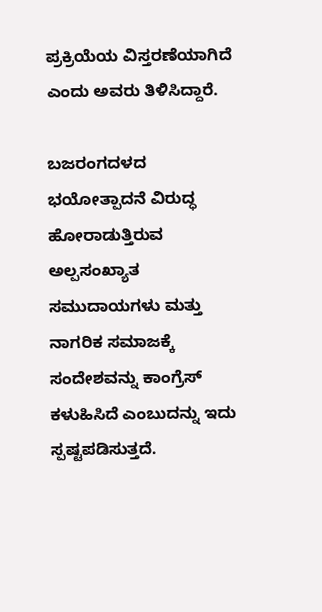ಪ್ರಕ್ರಿಯೆಯ ವಿಸ್ತರಣೆಯಾಗಿದೆ ಎಂದು ಅವರು ತಿಳಿಸಿದ್ದಾರೆ.

ಬಜರಂಗದಳದ ಭಯೋತ್ಪಾದನೆ ವಿರುದ್ಧ ಹೋರಾಡುತ್ತಿರುವ ಅಲ್ಪಸಂಖ್ಯಾತ ಸಮುದಾಯಗಳು ಮತ್ತು ನಾಗರಿಕ ಸಮಾಜಕ್ಕೆ ಸಂದೇಶವನ್ನು ಕಾಂಗ್ರೆಸ್‌ ಕಳುಹಿಸಿದೆ ಎಂಬುದನ್ನು ಇದು ಸ್ಪಷ್ಟಪಡಿಸುತ್ತದೆ.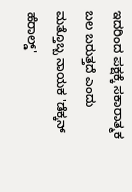ಇದರಿಂದ ಪಕ್ಷಕ್ಕೆ ಸಕಾರಾತ್ಮಕ ಬಲ ಬರುತ್ತದೆ ಎಂದು ಮತ್ತೊಬ್ಬ ನಾಯಕ 'ಡೆಕ್ಕನ್‌ ಹೆರಾಲ್ಡ್‌'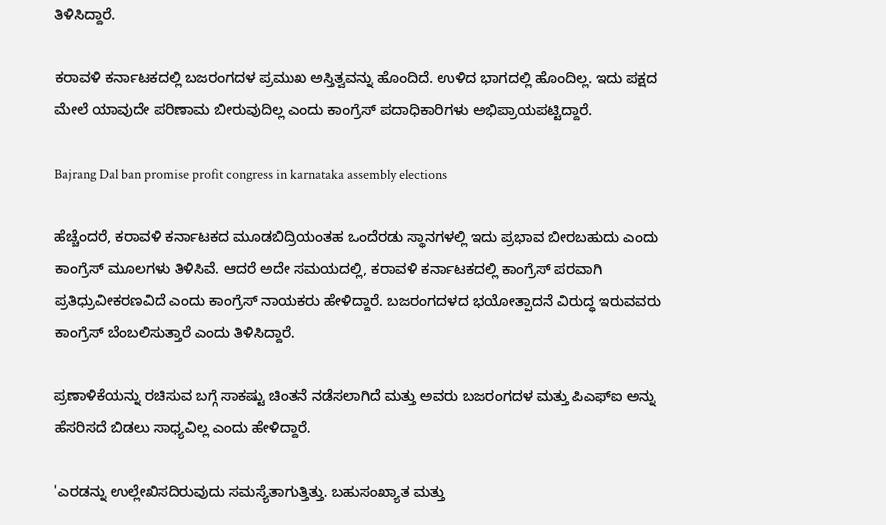ತಿಳಿಸಿದ್ದಾರೆ.

ಕರಾವಳಿ ಕರ್ನಾಟಕದಲ್ಲಿ ಬಜರಂಗದಳ ಪ್ರಮುಖ ಅಸ್ತಿತ್ವವನ್ನು ಹೊಂದಿದೆ. ಉಳಿದ ಭಾಗದಲ್ಲಿ ಹೊಂದಿಲ್ಲ. ಇದು ಪಕ್ಷದ ಮೇಲೆ ಯಾವುದೇ ಪರಿಣಾಮ ಬೀರುವುದಿಲ್ಲ ಎಂದು ಕಾಂಗ್ರೆಸ್‌ ಪದಾಧಿಕಾರಿಗಳು ಅಭಿಪ್ರಾಯಪಟ್ಟಿದ್ದಾರೆ.

Bajrang Dal ban promise profit congress in karnataka assembly elections

ಹೆಚ್ಚೆಂದರೆ, ಕರಾವಳಿ ಕರ್ನಾಟಕದ ಮೂಡಬಿದ್ರಿಯಂತಹ ಒಂದೆರಡು ಸ್ಥಾನಗಳಲ್ಲಿ ಇದು ಪ್ರಭಾವ ಬೀರಬಹುದು ಎಂದು ಕಾಂಗ್ರೆಸ್ ಮೂಲಗಳು ತಿಳಿಸಿವೆ. ಆದರೆ ಅದೇ ಸಮಯದಲ್ಲಿ, ಕರಾವಳಿ ಕರ್ನಾಟಕದಲ್ಲಿ ಕಾಂಗ್ರೆಸ್ ಪರವಾಗಿ ಪ್ರತಿಧ್ರುವೀಕರಣವಿದೆ ಎಂದು ಕಾಂಗ್ರೆಸ್‌ ನಾಯಕರು ಹೇಳಿದ್ದಾರೆ. ಬಜರಂಗದಳದ ಭಯೋತ್ಪಾದನೆ ವಿರುದ್ಧ ಇರುವವರು ಕಾಂಗ್ರೆಸ್‌ ಬೆಂಬಲಿಸುತ್ತಾರೆ ಎಂದು ತಿಳಿಸಿದ್ದಾರೆ.

ಪ್ರಣಾಳಿಕೆಯನ್ನು ರಚಿಸುವ ಬಗ್ಗೆ ಸಾಕಷ್ಟು ಚಿಂತನೆ ನಡೆಸಲಾಗಿದೆ ಮತ್ತು ಅವರು ಬಜರಂಗದಳ ಮತ್ತು ಪಿಎಫ್‌ಐ ಅನ್ನು ಹೆಸರಿಸದೆ ಬಿಡಲು ಸಾಧ್ಯವಿಲ್ಲ ಎಂದು ಹೇಳಿದ್ದಾರೆ.

'ಎರಡನ್ನು ಉಲ್ಲೇಖಿಸದಿರುವುದು ಸಮಸ್ಯೆತಾಗುತ್ತಿತ್ತು. ಬಹುಸಂಖ್ಯಾತ ಮತ್ತು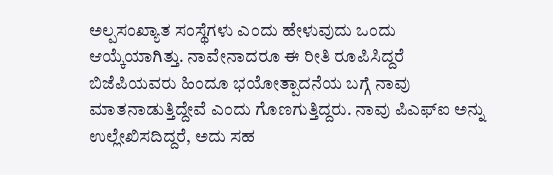ಅಲ್ಪಸಂಖ್ಯಾತ ಸಂಸ್ಥೆಗಳು ಎಂದು ಹೇಳುವುದು ಒಂದು ಆಯ್ಕೆಯಾಗಿತ್ತು. ನಾವೇನಾದರೂ ಈ ರೀತಿ ರೂಪಿಸಿದ್ದರೆ ಬಿಜೆಪಿಯವರು ಹಿಂದೂ ಭಯೋತ್ಪಾದನೆಯ ಬಗ್ಗೆ ನಾವು ಮಾತನಾಡುತ್ತಿದ್ದೇವೆ ಎಂದು ಗೊಣಗುತ್ತಿದ್ದರು. ನಾವು ಪಿಎಫ್‌ಐ ಅನ್ನು ಉಲ್ಲೇಖಿಸದಿದ್ದರೆ, ಅದು ಸಹ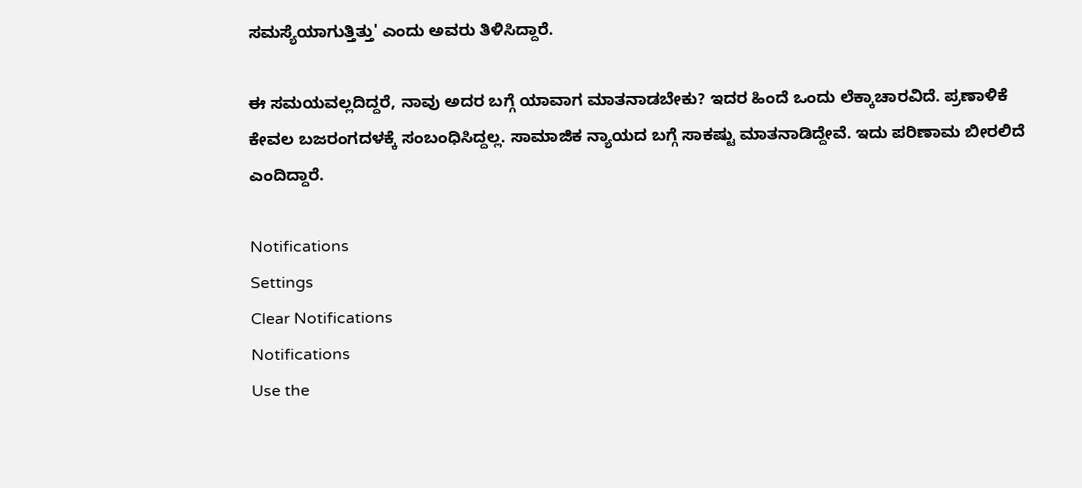ಸಮಸ್ಯೆಯಾಗುತ್ತಿತ್ತು' ಎಂದು ಅವರು ತಿಳಿಸಿದ್ದಾರೆ.

ಈ ಸಮಯವಲ್ಲದಿದ್ದರೆ, ನಾವು ಅದರ ಬಗ್ಗೆ ಯಾವಾಗ ಮಾತನಾಡಬೇಕು? ಇದರ ಹಿಂದೆ ಒಂದು ಲೆಕ್ಕಾಚಾರವಿದೆ. ಪ್ರಣಾಳಿಕೆ ಕೇವಲ ಬಜರಂಗದಳಕ್ಕೆ ಸಂಬಂಧಿಸಿದ್ದಲ್ಲ. ಸಾಮಾಜಿಕ ನ್ಯಾಯದ ಬಗ್ಗೆ ಸಾಕಷ್ಟು ಮಾತನಾಡಿದ್ದೇವೆ. ಇದು ಪರಿಣಾಮ ಬೀರಲಿದೆ ಎಂದಿದ್ದಾರೆ.

Notifications
Settings
Clear Notifications
Notifications
Use the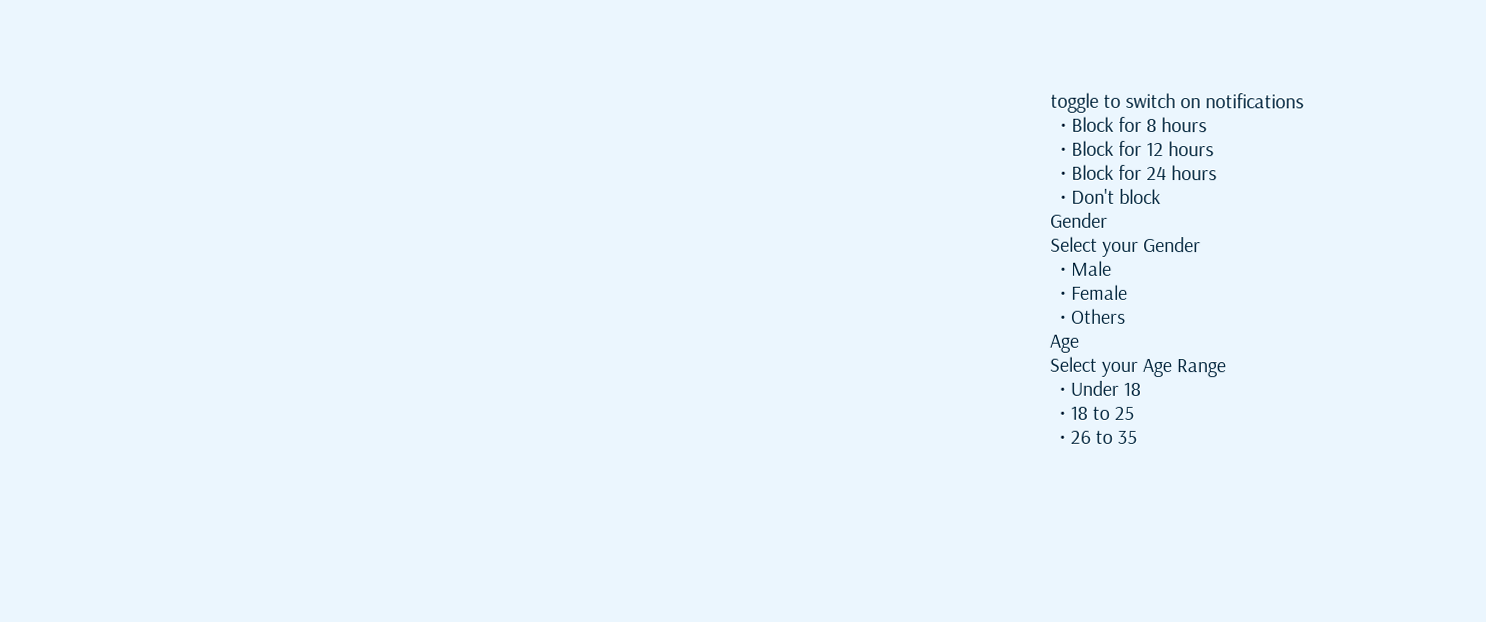toggle to switch on notifications
  • Block for 8 hours
  • Block for 12 hours
  • Block for 24 hours
  • Don't block
Gender
Select your Gender
  • Male
  • Female
  • Others
Age
Select your Age Range
  • Under 18
  • 18 to 25
  • 26 to 35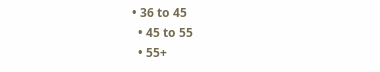• 36 to 45
  • 45 to 55
  • 55+